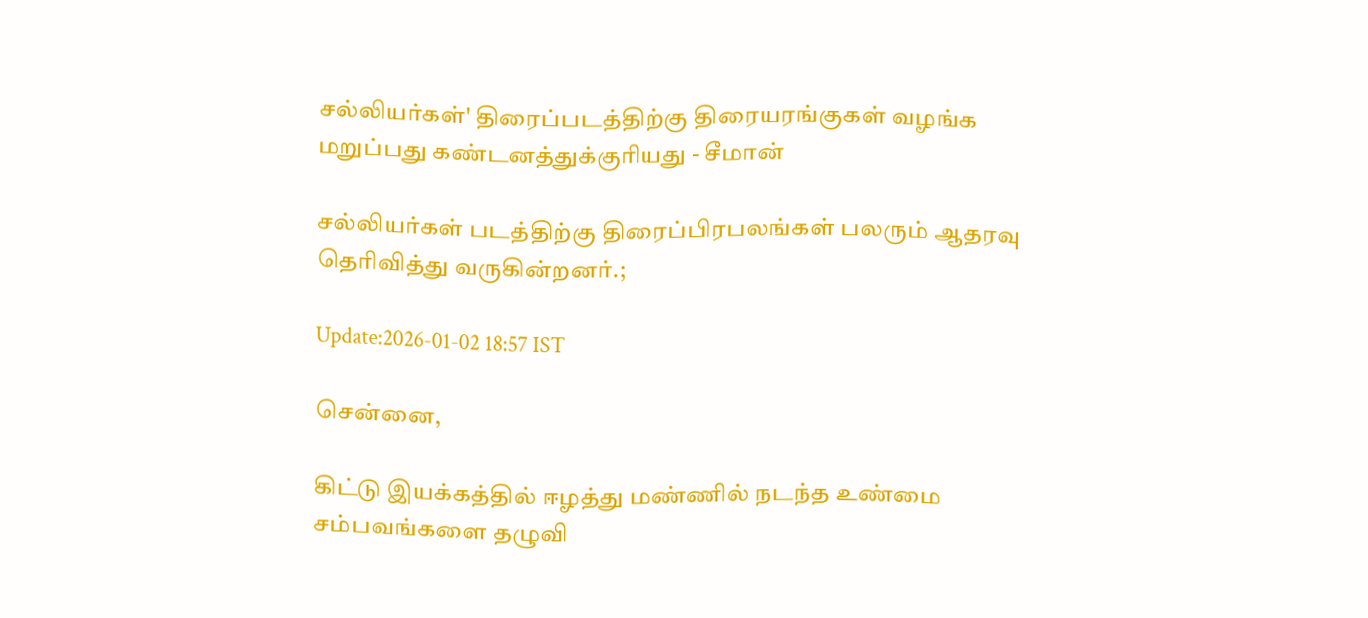சல்லியர்கள்' திரைப்படத்திற்கு திரையரங்குகள் வழங்க மறுப்பது கண்டனத்துக்குரியது - சீமான்

சல்லியர்கள் படத்திற்கு திரைப்பிரபலங்கள் பலரும் ஆதரவு தெரிவித்து வருகின்றனர்.;

Update:2026-01-02 18:57 IST

சென்னை,

கிட்டு இயக்கத்தில் ஈழத்து மண்ணில் நடந்த உண்மை சம்பவங்களை தழுவி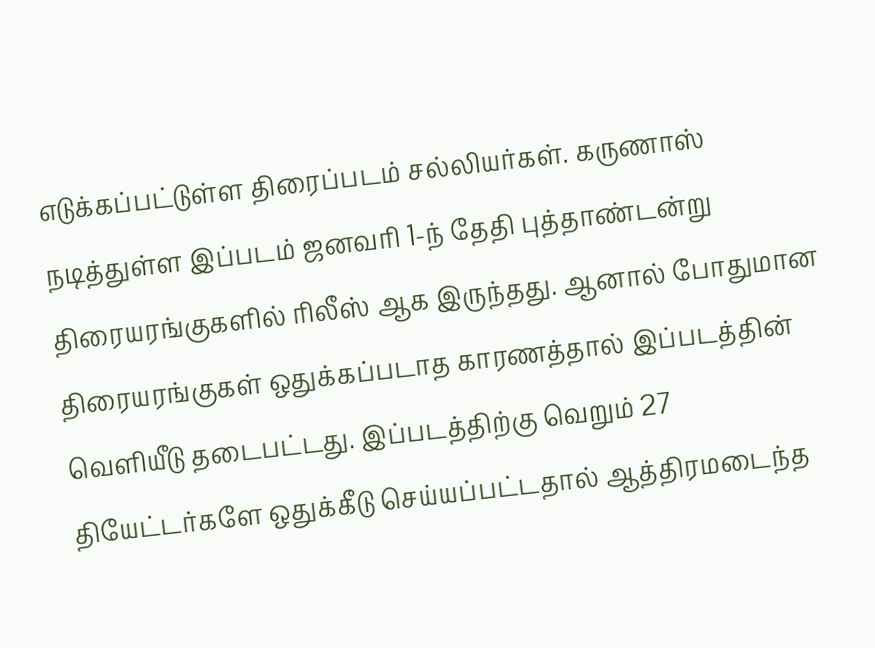எடுக்கப்பட்டுள்ள திரைப்படம் சல்லியர்கள். கருணாஸ் நடித்துள்ள இப்படம் ஜனவரி 1-ந் தேதி புத்தாண்டன்று திரையரங்குகளில் ரிலீஸ் ஆக இருந்தது. ஆனால் போதுமான திரையரங்குகள் ஒதுக்கப்படாத காரணத்தால் இப்படத்தின் வெளியீடு தடைபட்டது. இப்படத்திற்கு வெறும் 27 தியேட்டர்களே ஒதுக்கீடு செய்யப்பட்டதால் ஆத்திரமடைந்த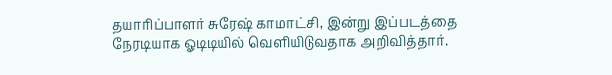தயாரிப்பாளர் சுரேஷ் காமாட்சி, இன்று இப்படத்தை நேரடியாக ஓடிடியில் வெளியிடுவதாக அறிவித்தார்.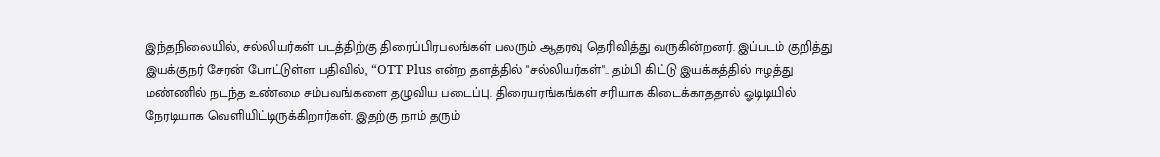இந்தநிலையில், சல்லியர்கள் படத்திற்கு திரைப்பிரபலங்கள் பலரும் ஆதரவு தெரிவித்து வருகின்றனர். இப்படம் குறித்து இயக்குநர் சேரன் போட்டுள்ள பதிவில், “OTT Plus என்ற தளத்தில் "சல்லியர்கள்".. தம்பி கிட்டு இயக்கத்தில் ஈழத்து மண்ணில் நடந்த உண்மை சம்பவங்களை தழுவிய படைப்பு. திரையரங்கங்கள் சரியாக கிடைக்காததால் ஓடிடியில் நேரடியாக வெளியிட்டிருக்கிறார்கள். இதற்கு நாம் தரும்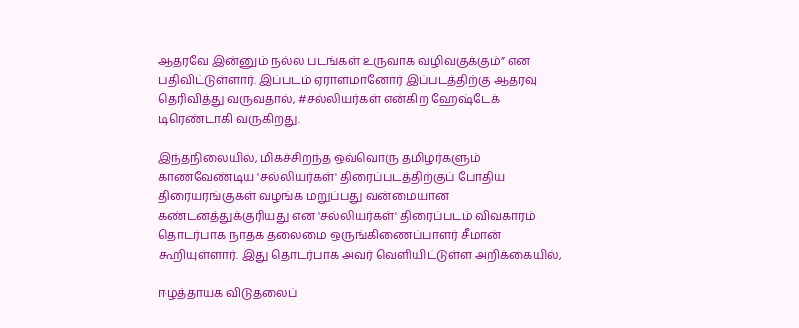ஆதரவே இன்னும் நல்ல படங்கள் உருவாக வழிவகுக்கும்” என பதிவிட்டுள்ளார். இப்படம் ஏராளமானோர் இப்படத்திற்கு ஆதரவு தெரிவித்து வருவதால், #சல்லியர்கள் என்கிற ஹேஷ்டேக் டிரெண்டாகி வருகிறது.

இந்தநிலையில், மிகச்சிறந்த ஒவ்வொரு தமிழர்களும் காணவேண்டிய 'சல்லியர்கள்' திரைப்படத்திற்குப் போதிய திரையரங்குகள் வழங்க மறுப்பது வன்மையான கண்டனத்துக்குரியது என 'சல்லியர்கள்' திரைப்படம் விவகாரம் தொடர்பாக நாதக தலைமை ஒருங்கிணைப்பாளர் சீமான் கூறியுள்ளார். இது தொடர்பாக அவர் வெளியிட்டுள்ள அறிக்கையில்,

ஈழத்தாயக விடுதலைப்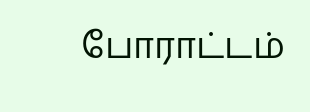போராட்டம்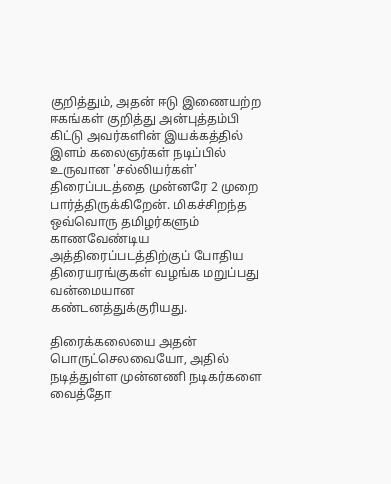குறித்தும், அதன் ஈடு இணையற்ற ஈகங்கள் குறித்து அன்புத்தம்பி கிட்டு அவர்களின் இயக்கத்தில் இளம் கலைஞர்கள் நடிப்பில் உருவான 'சல்லியர்கள்' திரைப்படத்தை முன்னரே 2 முறை பார்த்திருக்கிறேன். மிகச்சிறந்த ஒவ்வொரு தமிழர்களும் காணவேண்டிய அத்திரைப்படத்திற்குப் போதிய திரையரங்குகள் வழங்க மறுப்பது வன்மையான கண்டனத்துக்குரியது.

திரைக்கலையை அதன் பொருட்செலவையோ, அதில் நடித்துள்ள முன்னணி நடிகர்களை வைத்தோ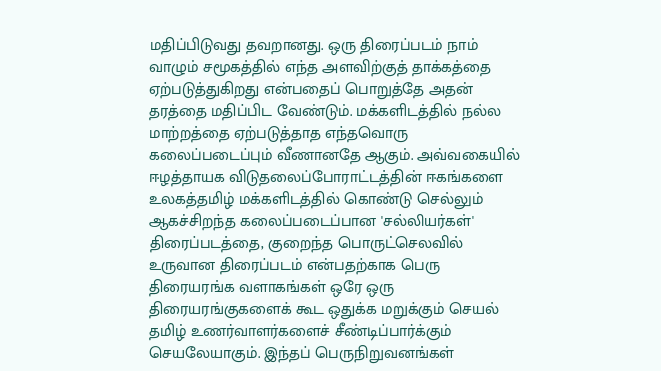மதிப்பிடுவது தவறானது. ஒரு திரைப்படம் நாம் வாழும் சமூகத்தில் எந்த அளவிற்குத் தாக்கத்தை ஏற்படுத்துகிறது என்பதைப் பொறுத்தே அதன் தரத்தை மதிப்பிட வேண்டும். மக்களிடத்தில் நல்ல மாற்றத்தை ஏற்படுத்தாத எந்தவொரு கலைப்படைப்பும் வீணானதே ஆகும். அவ்வகையில் ஈழத்தாயக விடுதலைப்போராட்டத்தின் ஈகங்களை உலகத்தமிழ் மக்களிடத்தில் கொண்டு செல்லும் ஆகச்சிறந்த கலைப்படைப்பான 'சல்லியர்கள்' திரைப்படத்தை, குறைந்த பொருட்செலவில் உருவான திரைப்படம் என்பதற்காக பெரு திரையரங்க வளாகங்கள் ஒரே ஒரு திரையரங்குகளைக் கூட ஒதுக்க மறுக்கும் செயல் தமிழ் உணர்வாளர்களைச் சீண்டிப்பார்க்கும் செயலேயாகும். இந்தப் பெருநிறுவனங்கள்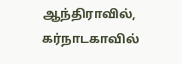ஆந்திராவில், கர்நாடகாவில்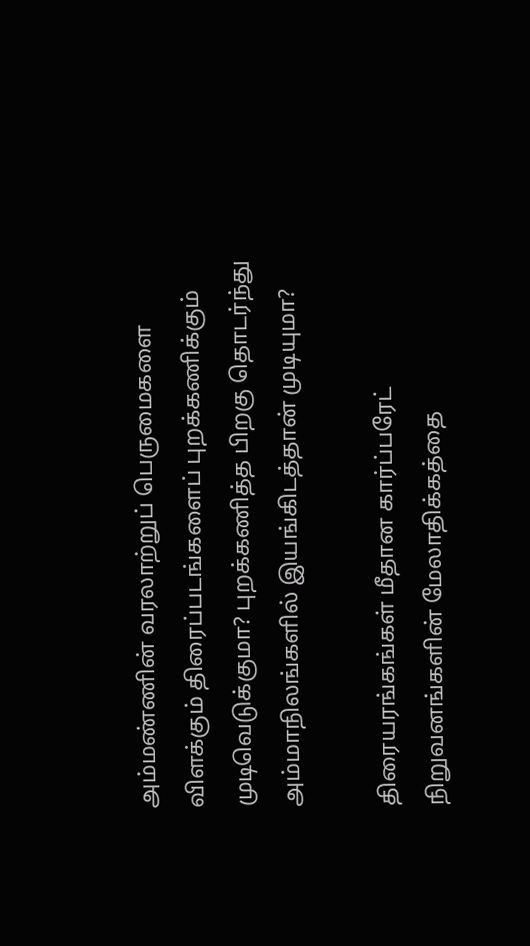அம்மண்ணின் வரலாற்றுப் பெருமைகளை விளக்கும் திரைப்படங்களைப் புறக்கணிக்கும் முடிவெடுக்குமா? புறக்கணித்த பிறகு தொடர்ந்து அம்மாநிலங்களில் இயங்கிடத்தான் முடியுமா?

திரையரங்கங்கள் மீதான கார்ப்பரேட் நிறுவனங்களின் மேலாதிக்கத்தை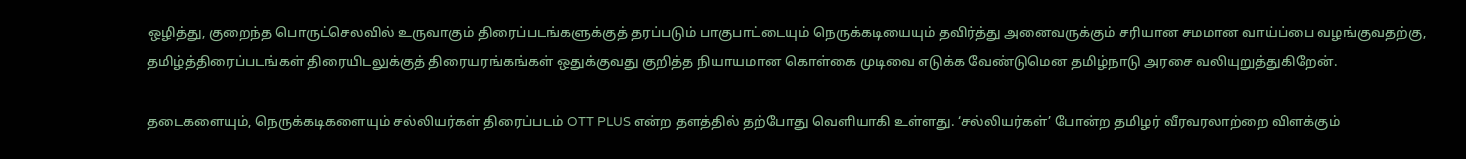ஒழித்து, குறைந்த பொருட்செலவில் உருவாகும் திரைப்படங்களுக்குத் தரப்படும் பாகுபாட்டையும் நெருக்கடியையும் தவிர்த்து அனைவருக்கும் சரியான சமமான வாய்ப்பை வழங்குவதற்கு, தமிழ்த்திரைப்படங்கள் திரையிடலுக்குத் திரையரங்கங்கள் ஒதுக்குவது குறித்த நியாயமான கொள்கை முடிவை எடுக்க வேண்டுமென தமிழ்நாடு அரசை வலியுறுத்துகிறேன்.

தடைகளையும், நெருக்கடிகளையும் சல்லியர்கள் திரைப்படம் OTT PLUS என்ற தளத்தில் தற்போது வெளியாகி உள்ளது. ‘சல்லியர்கள்’ போன்ற தமிழர் வீரவரலாற்றை விளக்கும்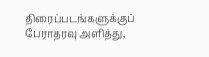திரைப்படங்களுக்குப் பேராதரவு அளித்து,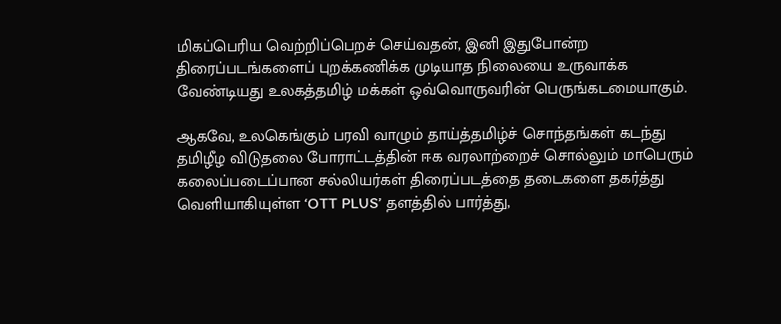மிகப்பெரிய வெற்றிப்பெறச் செய்வதன், இனி இதுபோன்ற திரைப்படங்களைப் புறக்கணிக்க முடியாத நிலையை உருவாக்க வேண்டியது உலகத்தமிழ் மக்கள் ஒவ்வொருவரின் பெருங்கடமையாகும்.

ஆகவே, உலகெங்கும் பரவி வாழும் தாய்த்தமிழ்ச் சொந்தங்கள் கடந்து தமிழீழ விடுதலை போராட்டத்தின் ஈக வரலாற்றைச் சொல்லும் மாபெரும் கலைப்படைப்பான சல்லியர்கள் திரைப்படத்தை தடைகளை தகர்த்து வெளியாகியுள்ள ‘OTT PLUS’ தளத்தில் பார்த்து,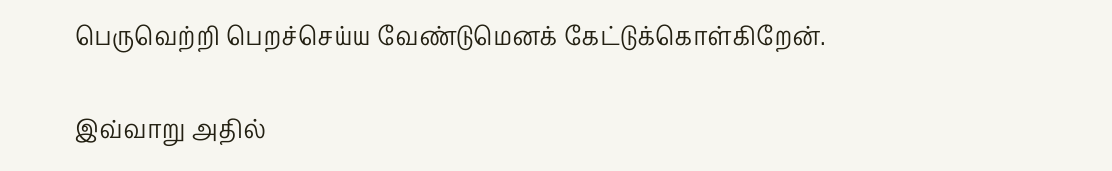பெருவெற்றி பெறச்செய்ய வேண்டுமெனக் கேட்டுக்கொள்கிறேன்.

இவ்வாறு அதில்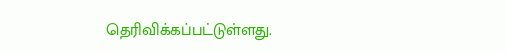தெரிவிக்கப்பட்டுள்ளது.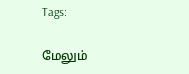Tags:

மேலும்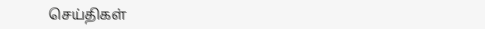செய்திகள்